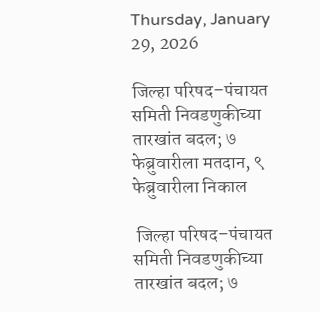Thursday, January 29, 2026

जिल्हा परिषद–पंचायत समिती निवडणुकीच्या तारखांत बदल; ७ फेब्रुवारीला मतदान, ९ फेब्रुवारीला निकाल

 जिल्हा परिषद–पंचायत समिती निवडणुकीच्या तारखांत बदल; ७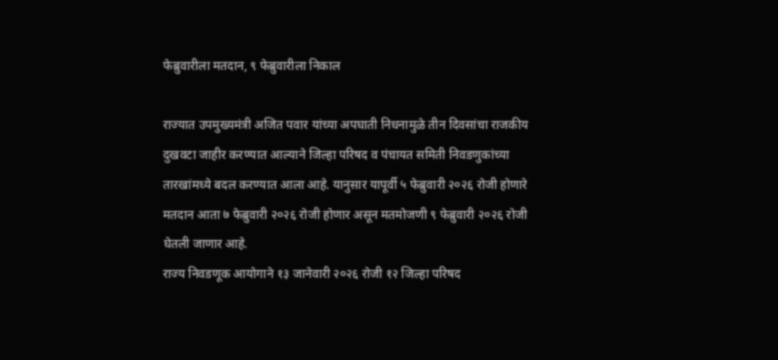फेब्रुवारीला मतदान, ९ फेब्रुवारीला निकाल

राज्यात उपमुख्यमंत्री अजित पवार यांच्या अपघाती निधनामुळे तीन दिवसांचा राजकीय दुखवटा जाहीर करण्यात आल्याने जिल्हा परिषद व पंचायत समिती निवडणुकांच्या तारखांमध्ये बदल करण्यात आला आहे. यानुसार यापूर्वी ५ फेब्रुवारी २०२६ रोजी होणारे मतदान आता ७ फेब्रुवारी २०२६ रोजी होणार असून मतमोजणी ९ फेब्रुवारी २०२६ रोजी घेतली जाणार आहे.
राज्य निवडणूक आयोगाने १३ जानेवारी २०२६ रोजी १२ जिल्हा परिषद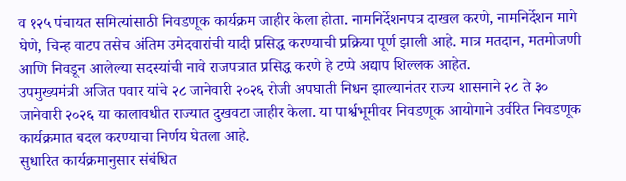व १२५ पंचायत समित्यांसाठी निवडणूक कार्यक्रम जाहीर केला होता. नामनिर्देशनपत्र दाखल करणे, नामनिर्देशन मागे घेणे, चिन्ह वाटप तसेच अंतिम उमेदवारांची यादी प्रसिद्ध करण्याची प्रक्रिया पूर्ण झाली आहे. मात्र मतदान, मतमोजणी आणि निवडून आलेल्या सदस्यांची नावे राजपत्रात प्रसिद्ध करणे हे टप्पे अद्याप शिल्लक आहेत.
उपमुख्यमंत्री अजित पवार यांचे २८ जानेवारी २०२६ रोजी अपघाती निधन झाल्यानंतर राज्य शासनाने २८ ते ३० जानेवारी २०२६ या कालावधीत राज्यात दुखवटा जाहीर केला. या पार्श्वभूमीवर निवडणूक आयोगाने उर्वरित निवडणूक कार्यक्रमात बदल करण्याचा निर्णय घेतला आहे.
सुधारित कार्यक्रमानुसार संबंधित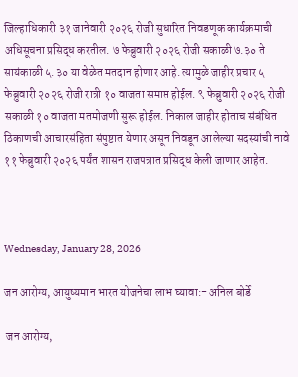जिल्हाधिकारी ३१ जानेवारी २०२६ रोजी सुधारित निवडणूक कार्यक्रमाची अधिसूचना प्रसिद्ध करतील. ७ फेब्रुवारी २०२६ रोजी सकाळी ७.३० ते सायंकाळी ५.३० या वेळेत मतदान होणार आहे. त्यामुळे जाहीर प्रचार ५ फेब्रुवारी २०२६ रोजी रात्री १० वाजता समाप्त होईल. ९ फेब्रुवारी २०२६ रोजी सकाळी १० वाजता मतमोजणी सुरू होईल. निकाल जाहीर होताच संबंधित ठिकाणची आचारसंहिता संपुष्टात येणार असून निवडून आलेल्या सदस्यांची नावे ११ फेब्रुवारी २०२६ पर्यंत शासन राजपत्रात प्रसिद्ध केली जाणार आहेत.



Wednesday, January 28, 2026

जन आरोग्य, आयुष्यमान भारत योजनेचा लाभ घ्यावा:- अनिल बोर्डे

 जन आरोग्य,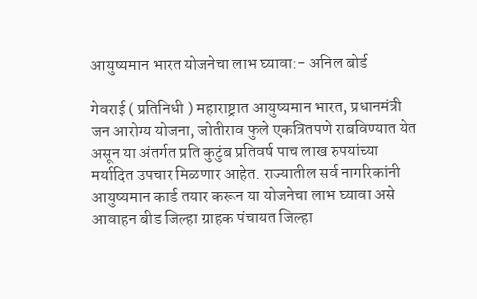आयुष्यमान भारत योजनेचा लाभ घ्यावा:- अनिल बोर्ड

गेवराई ( प्रतिनिधी ) महाराष्ट्रात आयुष्यमान भारत, प्रधानमंत्री जन आरोग्य योजना, जोतीराव फुले एकत्रितपणे राबविण्यात येत असून या अंतर्गत प्रति कुटुंब प्रतिवर्ष पाच लाख रुपयांच्या मर्यादित उपचार मिळणार आहेत. राज्यातील सर्व नागरिकांनी आयुष्यमान कार्ड तयार करून या योजनेचा लाभ घ्यावा असे आवाहन बीड जिल्हा ग्राहक पंचायत जिल्हा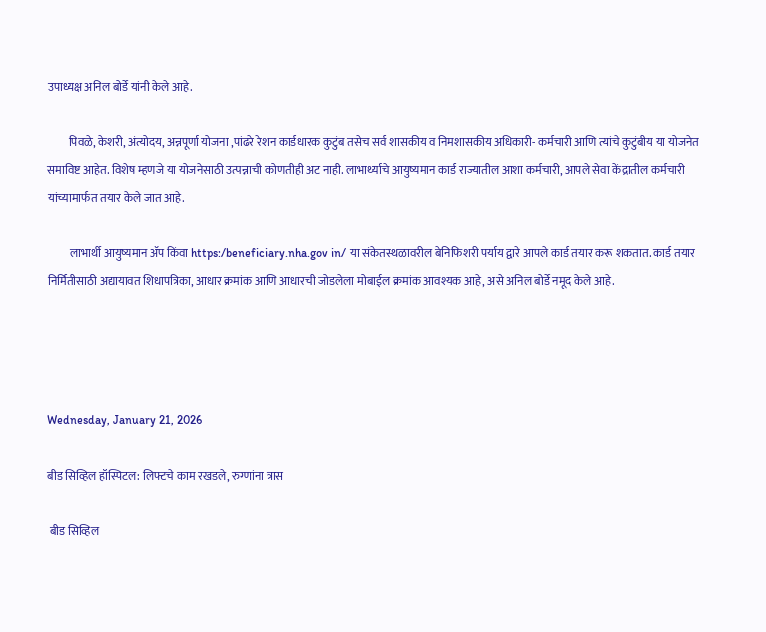उपाध्यक्ष अनिल बोर्डे यांनी केले आहे.

         पिवळे, केशरी, अंत्योदय, अन्नपूर्णा योजना ,पांढरे रेशन कार्डधारक कुटुंब तसेच सर्व शासकीय व निमशासकीय अधिकारी- कर्मचारी आणि त्यांचे कुटुंबीय या योजनेत समाविष्ट आहेत. विशेष म्हणजे या योजनेसाठी उत्पन्नाची कोणतीही अट नाही. लाभार्थ्याचे आयुष्यमान कार्ड राज्यातील आशा कर्मचारी, आपले सेवा केंद्रातील कर्मचारी यांच्यामार्फत तयार केले जात आहे.

          लाभार्थी आयुष्यमान ॲप किंवा https:/beneficiary.nha.gov in/ या संकेतस्थळावरील बेनिफिशरी पर्याय द्वारे आपले कार्ड तयार करू शकतात. कार्ड तयार निर्मितीसाठी अद्यायावत शिधापत्रिका, आधार क्रमांक आणि आधारची जोडलेला मोबाईल क्रमांक आवश्यक आहे, असे अनिल बोर्डे नमूद केले आहे.




Wednesday, January 21, 2026

बीड सिव्हिल हॉस्पिटल: लिफ्टचे काम रखडले, रुग्णांना त्रास

 बीड सिव्हिल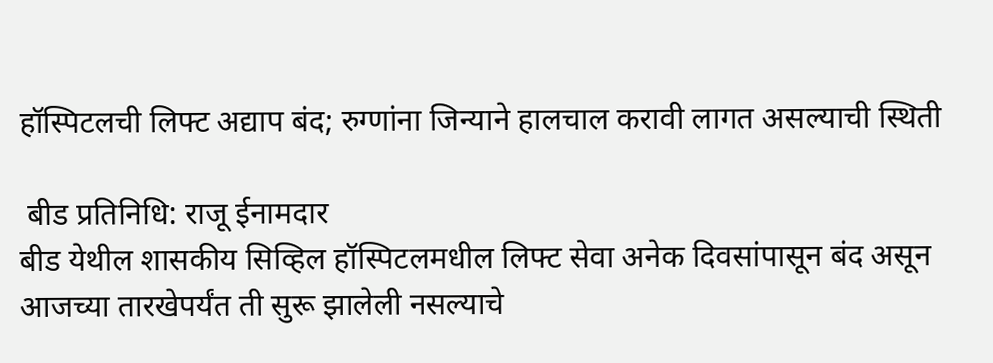हॉस्पिटलची लिफ्ट अद्याप बंद; रुग्णांना जिन्याने हालचाल करावी लागत असल्याची स्थिती

 बीड प्रतिनिधि: राजू ईनामदार
बीड येथील शासकीय सिव्हिल हॉस्पिटलमधील लिफ्ट सेवा अनेक दिवसांपासून बंद असून आजच्या तारखेपर्यंत ती सुरू झालेली नसल्याचे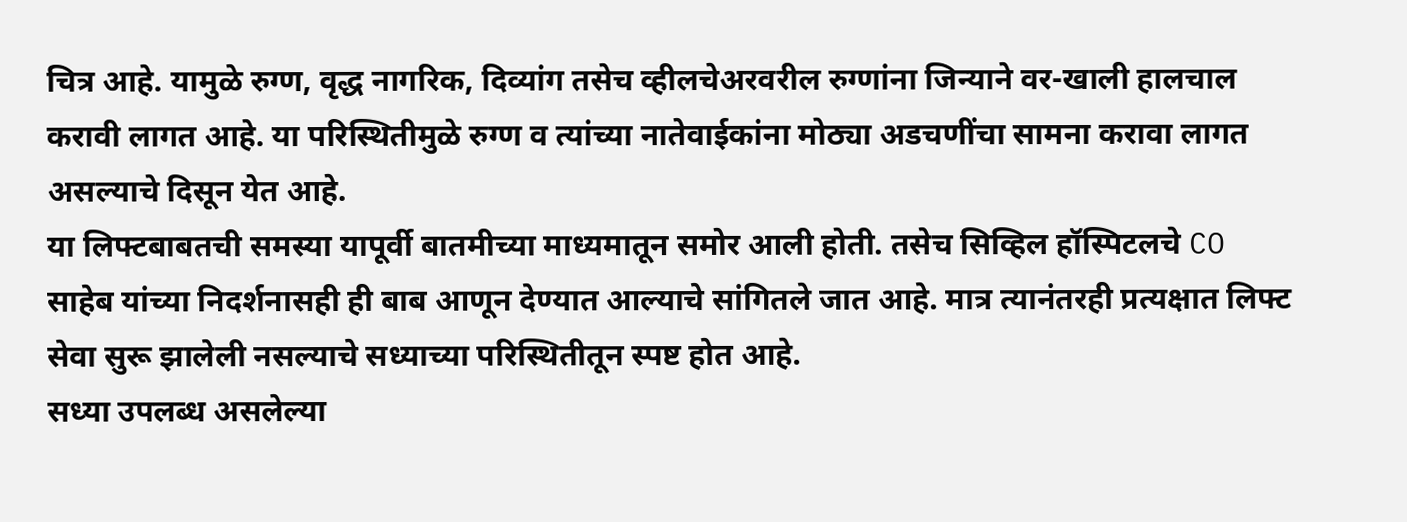चित्र आहे. यामुळे रुग्ण, वृद्ध नागरिक, दिव्यांग तसेच व्हीलचेअरवरील रुग्णांना जिन्याने वर-खाली हालचाल करावी लागत आहे. या परिस्थितीमुळे रुग्ण व त्यांच्या नातेवाईकांना मोठ्या अडचणींचा सामना करावा लागत असल्याचे दिसून येत आहे.
या लिफ्टबाबतची समस्या यापूर्वी बातमीच्या माध्यमातून समोर आली होती. तसेच सिव्हिल हॉस्पिटलचे CO साहेब यांच्या निदर्शनासही ही बाब आणून देण्यात आल्याचे सांगितले जात आहे. मात्र त्यानंतरही प्रत्यक्षात लिफ्ट सेवा सुरू झालेली नसल्याचे सध्याच्या परिस्थितीतून स्पष्ट होत आहे.
सध्या उपलब्ध असलेल्या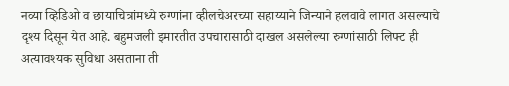नव्या व्हिडिओ व छायाचित्रांमध्ये रुग्णांना व्हीलचेअरच्या सहाय्याने जिन्याने हलवावे लागत असल्याचे दृश्य दिसून येत आहे. बहुमजली इमारतीत उपचारासाठी दाखल असलेल्या रुग्णांसाठी लिफ्ट ही अत्यावश्यक सुविधा असताना ती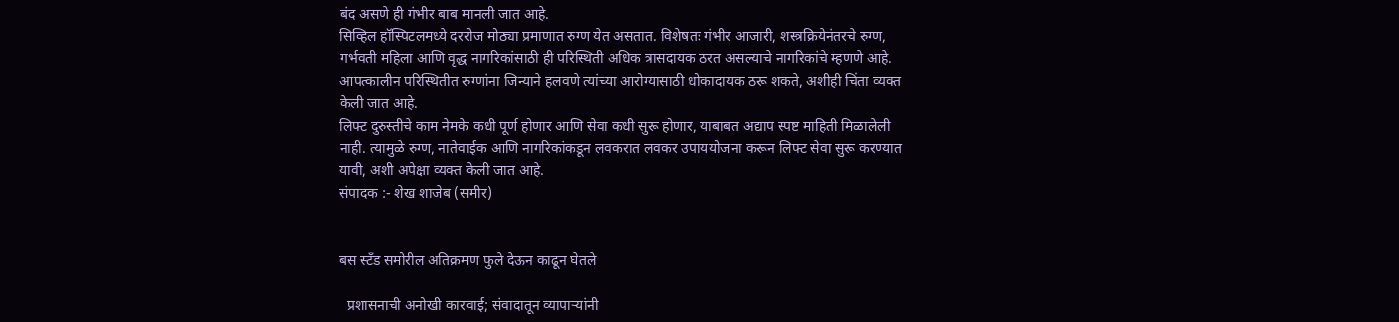बंद असणे ही गंभीर बाब मानली जात आहे.
सिव्हिल हॉस्पिटलमध्ये दररोज मोठ्या प्रमाणात रुग्ण येत असतात. विशेषतः गंभीर आजारी, शस्त्रक्रियेनंतरचे रुग्ण, गर्भवती महिला आणि वृद्ध नागरिकांसाठी ही परिस्थिती अधिक त्रासदायक ठरत असल्याचे नागरिकांचे म्हणणे आहे. आपत्कालीन परिस्थितीत रुग्णांना जिन्याने हलवणे त्यांच्या आरोग्यासाठी धोकादायक ठरू शकते, अशीही चिंता व्यक्त केली जात आहे.
लिफ्ट दुरुस्तीचे काम नेमके कधी पूर्ण होणार आणि सेवा कधी सुरू होणार, याबाबत अद्याप स्पष्ट माहिती मिळालेली नाही. त्यामुळे रुग्ण, नातेवाईक आणि नागरिकांकडून लवकरात लवकर उपाययोजना करून लिफ्ट सेवा सुरू करण्यात यावी, अशी अपेक्षा व्यक्त केली जात आहे.
संपादक :- शेख शाजेब (समीर)


बस स्टँड समोरील अतिक्रमण फुले देऊन काढून घेतले

  प्रशासनाची अनोखी कारवाई; संवादातून व्यापाऱ्यांनी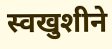स्वखुशीने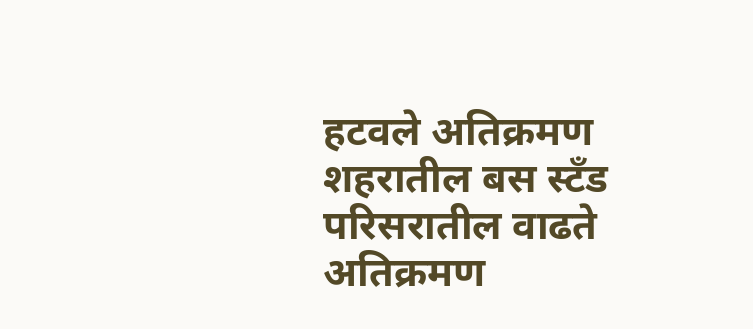हटवले अतिक्रमण शहरातील बस स्टँड परिसरातील वाढते अतिक्रमण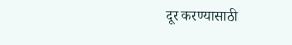दूर करण्यासाठी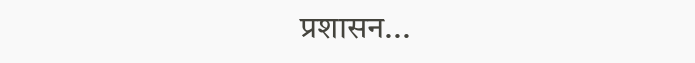प्रशासन...